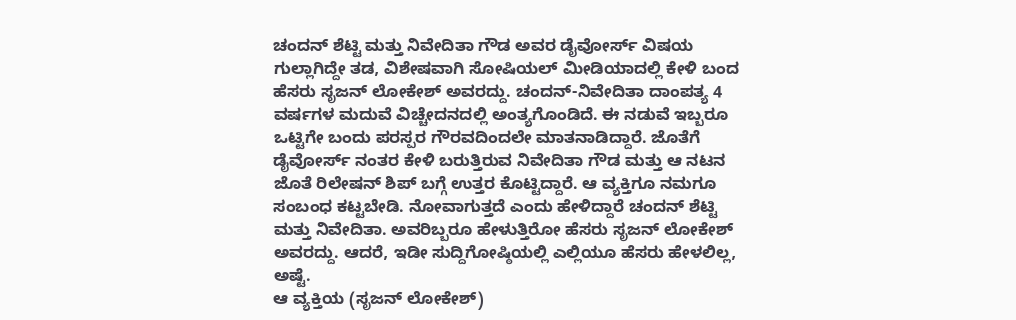ಚಂದನ್ ಶೆಟ್ಟಿ ಮತ್ತು ನಿವೇದಿತಾ ಗೌಡ ಅವರ ಡೈವೋರ್ಸ್ ವಿಷಯ ಗುಲ್ಲಾಗಿದ್ದೇ ತಡ, ವಿಶೇಷವಾಗಿ ಸೋಷಿಯಲ್ ಮೀಡಿಯಾದಲ್ಲಿ ಕೇಳಿ ಬಂದ ಹೆಸರು ಸೃಜನ್ ಲೋಕೇಶ್ ಅವರದ್ದು. ಚಂದನ್-ನಿವೇದಿತಾ ದಾಂಪತ್ಯ 4 ವರ್ಷಗಳ ಮದುವೆ ವಿಚ್ಚೇದನದಲ್ಲಿ ಅಂತ್ಯಗೊಂಡಿದೆ. ಈ ನಡುವೆ ಇಬ್ಬರೂ ಒಟ್ಟಿಗೇ ಬಂದು ಪರಸ್ಪರ ಗೌರವದಿಂದಲೇ ಮಾತನಾಡಿದ್ದಾರೆ. ಜೊತೆಗೆ ಡೈವೋರ್ಸ್ ನಂತರ ಕೇಳಿ ಬರುತ್ತಿರುವ ನಿವೇದಿತಾ ಗೌಡ ಮತ್ತು ಆ ನಟನ ಜೊತೆ ರಿಲೇಷನ್ ಶಿಪ್ ಬಗ್ಗೆ ಉತ್ತರ ಕೊಟ್ಟಿದ್ದಾರೆ. ಆ ವ್ಯಕ್ತಿಗೂ ನಮಗೂ ಸಂಬಂಧ ಕಟ್ಟಬೇಡಿ. ನೋವಾಗುತ್ತದೆ ಎಂದು ಹೇಳಿದ್ದಾರೆ ಚಂದನ್ ಶೆಟ್ಟಿ ಮತ್ತು ನಿವೇದಿತಾ. ಅವರಿಬ್ಬರೂ ಹೇಳುತ್ತಿರೋ ಹೆಸರು ಸೃಜನ್ ಲೋಕೇಶ್ ಅವರದ್ದು. ಆದರೆ, ಇಡೀ ಸುದ್ದಿಗೋಷ್ಠಿಯಲ್ಲಿ ಎಲ್ಲಿಯೂ ಹೆಸರು ಹೇಳಲಿಲ್ಲ, ಅಷ್ಟೆ.
ಆ ವ್ಯಕ್ತಿಯ (ಸೃಜನ್ ಲೋಕೇಶ್)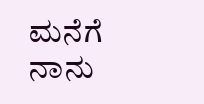ಮನೆಗೆ ನಾನು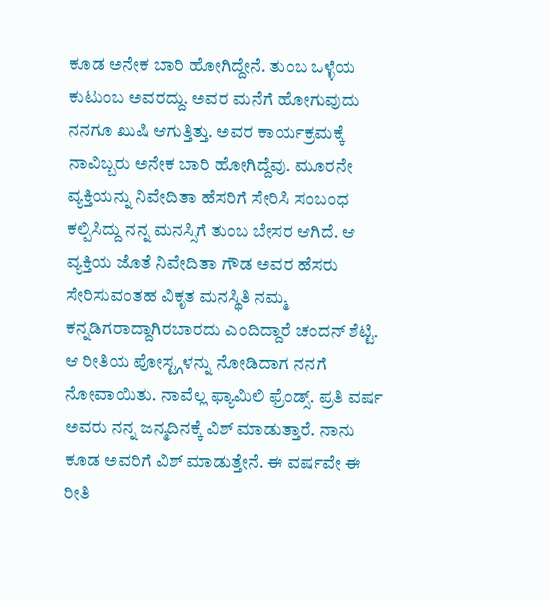ಕೂಡ ಅನೇಕ ಬಾರಿ ಹೋಗಿದ್ದೇನೆ. ತುಂಬ ಒಳ್ಳೆಯ ಕುಟುಂಬ ಅವರದ್ದು. ಅವರ ಮನೆಗೆ ಹೋಗುವುದು ನನಗೂ ಖುಷಿ ಆಗುತ್ತಿತ್ತು. ಅವರ ಕಾರ್ಯಕ್ರಮಕ್ಕೆ ನಾವಿಬ್ಬರು ಅನೇಕ ಬಾರಿ ಹೋಗಿದ್ದೆವು. ಮೂರನೇ ವ್ಯಕ್ತಿಯನ್ನು ನಿವೇದಿತಾ ಹೆಸರಿಗೆ ಸೇರಿಸಿ ಸಂಬಂಧ ಕಲ್ಪಿಸಿದ್ದು ನನ್ನ ಮನಸ್ಸಿಗೆ ತುಂಬ ಬೇಸರ ಆಗಿದೆ. ಆ ವ್ಯಕ್ತಿಯ ಜೊತೆ ನಿವೇದಿತಾ ಗೌಡ ಅವರ ಹೆಸರು ಸೇರಿಸುವಂತಹ ವಿಕೃತ ಮನಸ್ಥಿತಿ ನಮ್ಮ ಕನ್ನಡಿಗರಾದ್ದಾಗಿರಬಾರದು ಎಂದಿದ್ದಾರೆ ಚಂದನ್ ಶೆಟ್ಟಿ.
ಆ ರೀತಿಯ ಪೋಸ್ಟ್ಗಳನ್ನು ನೋಡಿದಾಗ ನನಗೆ ನೋವಾಯಿತು. ನಾವೆಲ್ಲ ಫ್ಯಾಮಿಲಿ ಫ್ರೆಂಡ್ಸ್. ಪ್ರತಿ ವರ್ಷ ಅವರು ನನ್ನ ಜನ್ಮದಿನಕ್ಕೆ ವಿಶ್ ಮಾಡುತ್ತಾರೆ. ನಾನು ಕೂಡ ಅವರಿಗೆ ವಿಶ್ ಮಾಡುತ್ತೇನೆ. ಈ ವರ್ಷವೇ ಈ ರೀತಿ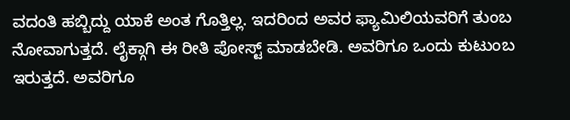ವದಂತಿ ಹಬ್ಬಿದ್ದು ಯಾಕೆ ಅಂತ ಗೊತ್ತಿಲ್ಲ. ಇದರಿಂದ ಅವರ ಫ್ಯಾಮಿಲಿಯವರಿಗೆ ತುಂಬ ನೋವಾಗುತ್ತದೆ. ಲೈಕ್ಗಾಗಿ ಈ ರೀತಿ ಪೋಸ್ಟ್ ಮಾಡಬೇಡಿ. ಅವರಿಗೂ ಒಂದು ಕುಟುಂಬ ಇರುತ್ತದೆ. ಅವರಿಗೂ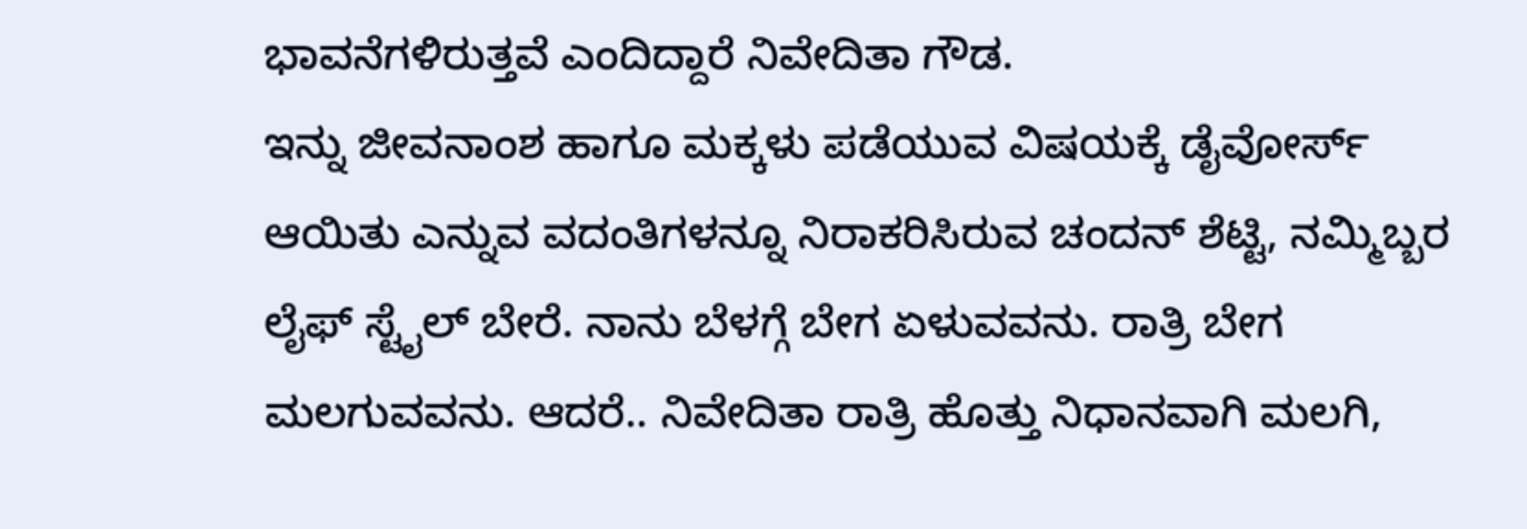ಭಾವನೆಗಳಿರುತ್ತವೆ ಎಂದಿದ್ದಾರೆ ನಿವೇದಿತಾ ಗೌಡ.
ಇನ್ನು ಜೀವನಾಂಶ ಹಾಗೂ ಮಕ್ಕಳು ಪಡೆಯುವ ವಿಷಯಕ್ಕೆ ಡೈವೋರ್ಸ್ ಆಯಿತು ಎನ್ನುವ ವದಂತಿಗಳನ್ನೂ ನಿರಾಕರಿಸಿರುವ ಚಂದನ್ ಶೆಟ್ಟಿ, ನಮ್ಮಿಬ್ಬರ ಲೈಫ್ ಸ್ಟೈಲ್ ಬೇರೆ. ನಾನು ಬೆಳಗ್ಗೆ ಬೇಗ ಏಳುವವನು. ರಾತ್ರಿ ಬೇಗ ಮಲಗುವವನು. ಆದರೆ.. ನಿವೇದಿತಾ ರಾತ್ರಿ ಹೊತ್ತು ನಿಧಾನವಾಗಿ ಮಲಗಿ,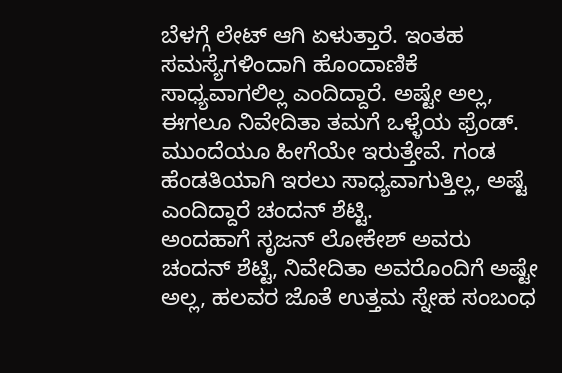ಬೆಳಗ್ಗೆ ಲೇಟ್ ಆಗಿ ಏಳುತ್ತಾರೆ. ಇಂತಹ ಸಮಸ್ಯೆಗಳಿಂದಾಗಿ ಹೊಂದಾಣಿಕೆ ಸಾಧ್ಯವಾಗಲಿಲ್ಲ ಎಂದಿದ್ದಾರೆ. ಅಷ್ಟೇ ಅಲ್ಲ, ಈಗಲೂ ನಿವೇದಿತಾ ತಮಗೆ ಒಳ್ಳೆಯ ಫ್ರೆಂಡ್. ಮುಂದೆಯೂ ಹೀಗೆಯೇ ಇರುತ್ತೇವೆ. ಗಂಡ ಹೆಂಡತಿಯಾಗಿ ಇರಲು ಸಾಧ್ಯವಾಗುತ್ತಿಲ್ಲ, ಅಷ್ಟೆ ಎಂದಿದ್ದಾರೆ ಚಂದನ್ ಶೆಟ್ಟಿ.
ಅಂದಹಾಗೆ ಸೃಜನ್ ಲೋಕೇಶ್ ಅವರು ಚಂದನ್ ಶೆಟ್ಟಿ, ನಿವೇದಿತಾ ಅವರೊಂದಿಗೆ ಅಷ್ಟೇ ಅಲ್ಲ, ಹಲವರ ಜೊತೆ ಉತ್ತಮ ಸ್ನೇಹ ಸಂಬಂಧ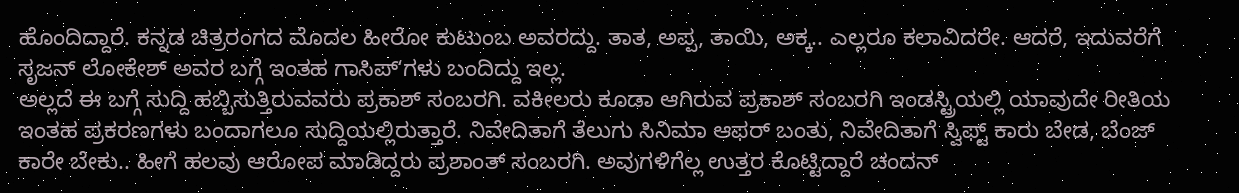ಹೊಂದಿದ್ದಾರೆ. ಕನ್ನಡ ಚಿತ್ರರಂಗದ ಮೊದಲ ಹೀರೋ ಕುಟುಂಬ ಅವರದ್ದು. ತಾತ, ಅಪ್ಪ, ತಾಯಿ, ಅಕ್ಕ.. ಎಲ್ಲರೂ ಕಲಾವಿದರೇ. ಆದರೆ, ಇದುವರೆಗೆ ಸೃಜನ್ ಲೋಕೇಶ್ ಅವರ ಬಗ್ಗೆ ಇಂತಹ ಗಾಸಿಪ್ʻಗಳು ಬಂದಿದ್ದು ಇಲ್ಲ.
ಅಲ್ಲದೆ ಈ ಬಗ್ಗೆ ಸುದ್ದಿ ಹಬ್ಬಿಸುತ್ತಿರುವವರು ಪ್ರಕಾಶ್ ಸಂಬರಗಿ. ವಕೀಲರು ಕೂಡಾ ಆಗಿರುವ ಪ್ರಕಾಶ್ ಸಂಬರಗಿ ಇಂಡಸ್ಟ್ರಿಯಲ್ಲಿ ಯಾವುದೇ ರೀತಿಯ ಇಂತಹ ಪ್ರಕರಣಗಳು ಬಂದಾಗಲೂ ಸುದ್ದಿಯಲ್ಲಿರುತ್ತಾರೆ. ನಿವೇದಿತಾಗೆ ತೆಲುಗು ಸಿನಿಮಾ ಆಫರ್ ಬಂತು, ನಿವೇದಿತಾಗೆ ಸ್ವಿಫ್ಟ್ ಕಾರು ಬೇಡ, ಬೆಂಜ್ ಕಾರೇ ಬೇಕು.. ಹೀಗೆ ಹಲವು ಆರೋಪ ಮಾಡಿದ್ದರು ಪ್ರಶಾಂತ್ ಸಂಬರಗಿ. ಅವುಗಳಿಗೆಲ್ಲ ಉತ್ತರ ಕೊಟ್ಟಿದ್ದಾರೆ ಚಂದನ್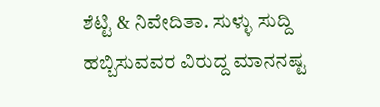ಶೆಟ್ಟಿ & ನಿವೇದಿತಾ. ಸುಳ್ಳು ಸುದ್ದಿ ಹಬ್ಬಿಸುವವರ ವಿರುದ್ದ ಮಾನನಷ್ಟ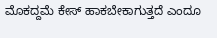ಮೊಕದ್ದಮೆ ಕೇಸ್ ಹಾಕಬೇಕಾಗುತ್ತದೆ ಎಂದೂ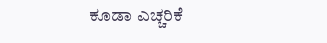ಕೂಡಾ ಎಚ್ಚರಿಕೆ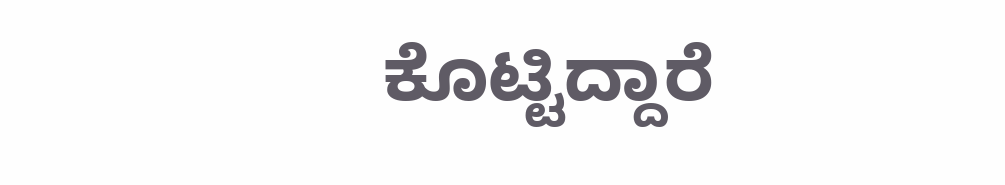ಕೊಟ್ಟಿದ್ದಾರೆ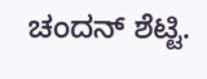ಚಂದನ್ ಶೆಟ್ಟಿ.